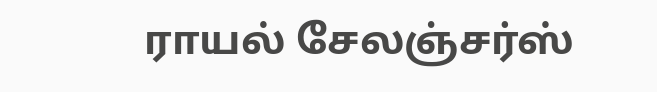ராயல் சேலஞ்சர்ஸ்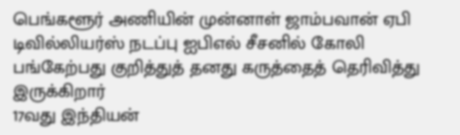பெங்களூர் அணியின் முன்னாள் ஜாம்பவான் ஏபி டிவில்லியர்ஸ் நடப்பு ஐபிஎல் சீசனில் கோலி பங்கேற்பது குறித்துத் தனது கருத்தைத் தெரிவித்து இருக்கிறார்
17வது இந்தியன்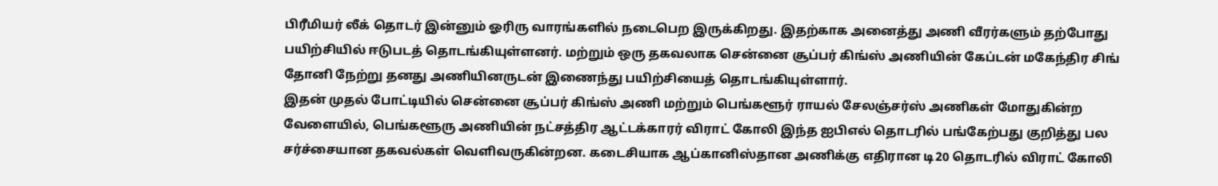பிரீமியர் லீக் தொடர் இன்னும் ஓரிரு வாரங்களில் நடைபெற இருக்கிறது. இதற்காக அனைத்து அணி வீரர்களும் தற்போது பயிற்சியில் ஈடுபடத் தொடங்கியுள்ளனர். மற்றும் ஒரு தகவலாக சென்னை சூப்பர் கிங்ஸ் அணியின் கேப்டன் மகேந்திர சிங் தோனி நேற்று தனது அணியினருடன் இணைந்து பயிற்சியைத் தொடங்கியுள்ளார்.
இதன் முதல் போட்டியில் சென்னை சூப்பர் கிங்ஸ் அணி மற்றும் பெங்களூர் ராயல் சேலஞ்சர்ஸ் அணிகள் மோதுகின்ற வேளையில், பெங்களூரு அணியின் நட்சத்திர ஆட்டக்காரர் விராட் கோலி இந்த ஐபிஎல் தொடரில் பங்கேற்பது குறித்து பல சர்ச்சையான தகவல்கள் வெளிவருகின்றன. கடைசியாக ஆப்கானிஸ்தான அணிக்கு எதிரான டி20 தொடரில் விராட் கோலி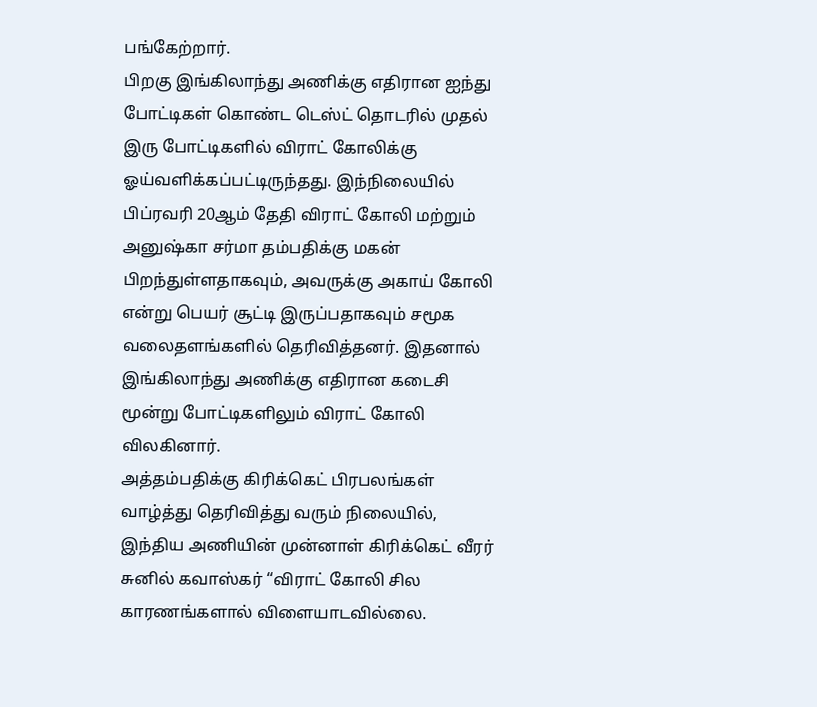பங்கேற்றார்.
பிறகு இங்கிலாந்து அணிக்கு எதிரான ஐந்து போட்டிகள் கொண்ட டெஸ்ட் தொடரில் முதல் இரு போட்டிகளில் விராட் கோலிக்கு ஓய்வளிக்கப்பட்டிருந்தது. இந்நிலையில் பிப்ரவரி 20ஆம் தேதி விராட் கோலி மற்றும் அனுஷ்கா சர்மா தம்பதிக்கு மகன் பிறந்துள்ளதாகவும், அவருக்கு அகாய் கோலி என்று பெயர் சூட்டி இருப்பதாகவும் சமூக வலைதளங்களில் தெரிவித்தனர். இதனால் இங்கிலாந்து அணிக்கு எதிரான கடைசி மூன்று போட்டிகளிலும் விராட் கோலி விலகினார்.
அத்தம்பதிக்கு கிரிக்கெட் பிரபலங்கள் வாழ்த்து தெரிவித்து வரும் நிலையில், இந்திய அணியின் முன்னாள் கிரிக்கெட் வீரர் சுனில் கவாஸ்கர் “விராட் கோலி சில காரணங்களால் விளையாடவில்லை.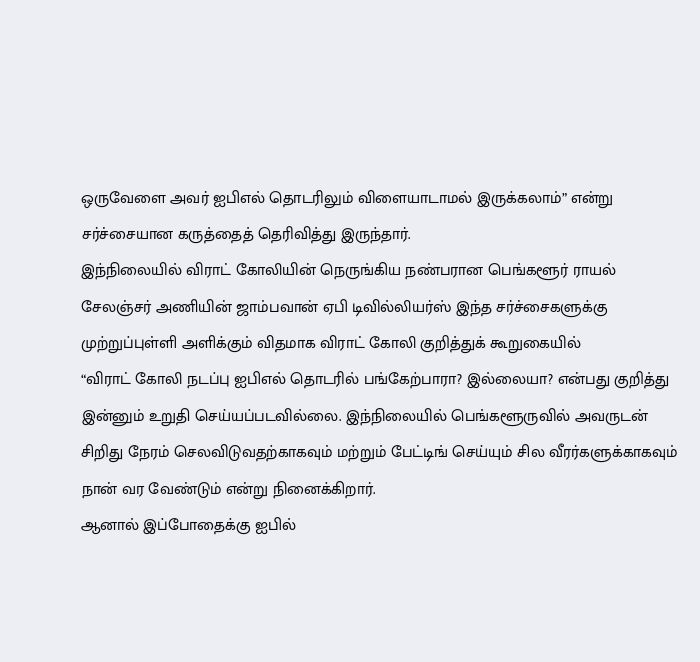ஒருவேளை அவர் ஐபிஎல் தொடரிலும் விளையாடாமல் இருக்கலாம்” என்று சர்ச்சையான கருத்தைத் தெரிவித்து இருந்தார்.
இந்நிலையில் விராட் கோலியின் நெருங்கிய நண்பரான பெங்களூர் ராயல் சேலஞ்சர் அணியின் ஜாம்பவான் ஏபி டிவில்லியர்ஸ் இந்த சர்ச்சைகளுக்கு முற்றுப்புள்ளி அளிக்கும் விதமாக விராட் கோலி குறித்துக் கூறுகையில்
“விராட் கோலி நடப்பு ஐபிஎல் தொடரில் பங்கேற்பாரா? இல்லையா? என்பது குறித்து இன்னும் உறுதி செய்யப்படவில்லை. இந்நிலையில் பெங்களூருவில் அவருடன் சிறிது நேரம் செலவிடுவதற்காகவும் மற்றும் பேட்டிங் செய்யும் சில வீரர்களுக்காகவும் நான் வர வேண்டும் என்று நினைக்கிறார்.
ஆனால் இப்போதைக்கு ஐபில்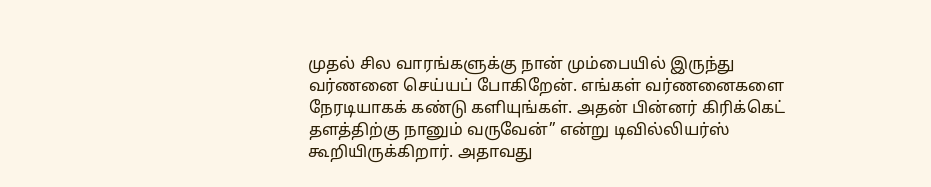முதல் சில வாரங்களுக்கு நான் மும்பையில் இருந்து வர்ணனை செய்யப் போகிறேன். எங்கள் வர்ணனைகளை நேரடியாகக் கண்டு களியுங்கள். அதன் பின்னர் கிரிக்கெட் தளத்திற்கு நானும் வருவேன்” என்று டிவில்லியர்ஸ் கூறியிருக்கிறார். அதாவது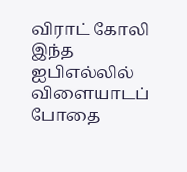விராட் கோலி இந்த ஐபிஎல்லில் விளையாடப் போதை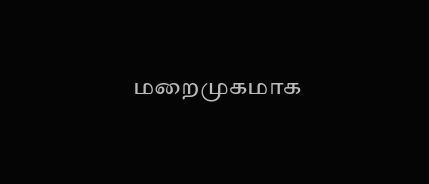மறைமுகமாக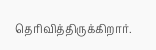தெரிவித்திருக்கிறார்.